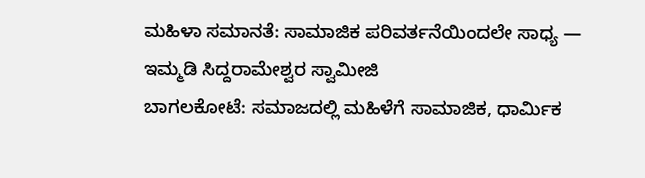ಮಹಿಳಾ ಸಮಾನತೆ: ಸಾಮಾಜಿಕ ಪರಿವರ್ತನೆಯಿಂದಲೇ ಸಾಧ್ಯ — ಇಮ್ಮಡಿ ಸಿದ್ದರಾಮೇಶ್ವರ ಸ್ವಾಮೀಜಿ
ಬಾಗಲಕೋಟೆ: ಸಮಾಜದಲ್ಲಿ ಮಹಿಳೆಗೆ ಸಾಮಾಜಿಕ, ಧಾರ್ಮಿಕ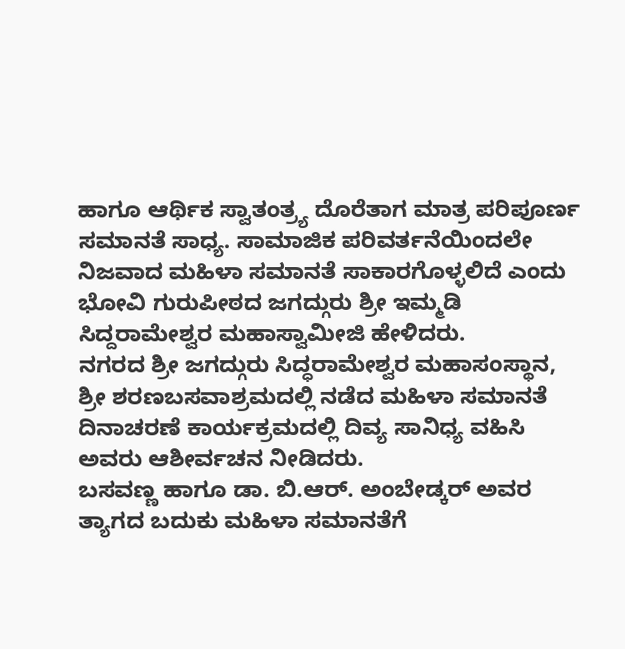ಹಾಗೂ ಆರ್ಥಿಕ ಸ್ವಾತಂತ್ರ್ಯ ದೊರೆತಾಗ ಮಾತ್ರ ಪರಿಪೂರ್ಣ ಸಮಾನತೆ ಸಾಧ್ಯ. ಸಾಮಾಜಿಕ ಪರಿವರ್ತನೆಯಿಂದಲೇ ನಿಜವಾದ ಮಹಿಳಾ ಸಮಾನತೆ ಸಾಕಾರಗೊಳ್ಳಲಿದೆ ಎಂದು ಭೋವಿ ಗುರುಪೀಠದ ಜಗದ್ಗುರು ಶ್ರೀ ಇಮ್ಮಡಿ ಸಿದ್ದರಾಮೇಶ್ವರ ಮಹಾಸ್ವಾಮೀಜಿ ಹೇಳಿದರು.
ನಗರದ ಶ್ರೀ ಜಗದ್ಗುರು ಸಿದ್ಧರಾಮೇಶ್ವರ ಮಹಾಸಂಸ್ಥಾನ, ಶ್ರೀ ಶರಣಬಸವಾಶ್ರಮದಲ್ಲಿ ನಡೆದ ಮಹಿಳಾ ಸಮಾನತೆ ದಿನಾಚರಣೆ ಕಾರ್ಯಕ್ರಮದಲ್ಲಿ ದಿವ್ಯ ಸಾನಿಧ್ಯ ವಹಿಸಿ ಅವರು ಆಶೀರ್ವಚನ ನೀಡಿದರು.
ಬಸವಣ್ಣ ಹಾಗೂ ಡಾ. ಬಿ.ಆರ್. ಅಂಬೇಡ್ಕರ್ ಅವರ ತ್ಯಾಗದ ಬದುಕು ಮಹಿಳಾ ಸಮಾನತೆಗೆ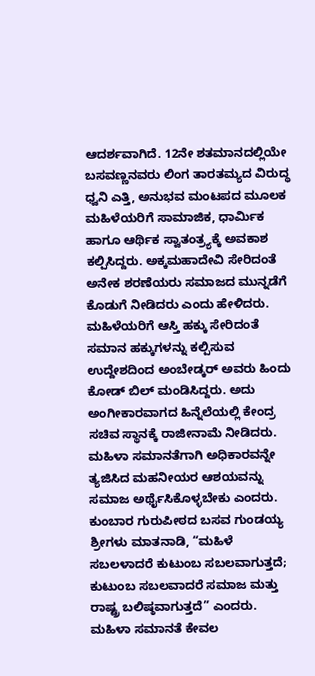ಆದರ್ಶವಾಗಿದೆ. 12ನೇ ಶತಮಾನದಲ್ಲಿಯೇ ಬಸವಣ್ಣನವರು ಲಿಂಗ ತಾರತಮ್ಯದ ವಿರುದ್ಧ ಧ್ವನಿ ಎತ್ತಿ, ಅನುಭವ ಮಂಟಪದ ಮೂಲಕ ಮಹಿಳೆಯರಿಗೆ ಸಾಮಾಜಿಕ, ಧಾರ್ಮಿಕ ಹಾಗೂ ಆರ್ಥಿಕ ಸ್ವಾತಂತ್ರ್ಯಕ್ಕೆ ಅವಕಾಶ ಕಲ್ಪಿಸಿದ್ದರು. ಅಕ್ಕಮಹಾದೇವಿ ಸೇರಿದಂತೆ ಅನೇಕ ಶರಣೆಯರು ಸಮಾಜದ ಮುನ್ನಡೆಗೆ ಕೊಡುಗೆ ನೀಡಿದರು ಎಂದು ಹೇಳಿದರು.
ಮಹಿಳೆಯರಿಗೆ ಆಸ್ತಿ ಹಕ್ಕು ಸೇರಿದಂತೆ ಸಮಾನ ಹಕ್ಕುಗಳನ್ನು ಕಲ್ಪಿಸುವ ಉದ್ದೇಶದಿಂದ ಅಂಬೇಡ್ಕರ್ ಅವರು ಹಿಂದು ಕೋಡ್ ಬಿಲ್ ಮಂಡಿಸಿದ್ದರು. ಅದು ಅಂಗೀಕಾರವಾಗದ ಹಿನ್ನೆಲೆಯಲ್ಲಿ ಕೇಂದ್ರ ಸಚಿವ ಸ್ಥಾನಕ್ಕೆ ರಾಜೀನಾಮೆ ನೀಡಿದರು. ಮಹಿಳಾ ಸಮಾನತೆಗಾಗಿ ಅಧಿಕಾರವನ್ನೇ ತ್ಯಜಿಸಿದ ಮಹನೀಯರ ಆಶಯವನ್ನು ಸಮಾಜ ಅರ್ಥೈಸಿಕೊಳ್ಳಬೇಕು ಎಂದರು.
ಕುಂಬಾರ ಗುರುಪೀಠದ ಬಸವ ಗುಂಡಯ್ಯ ಶ್ರೀಗಳು ಮಾತನಾಡಿ, “ಮಹಿಳೆ ಸಬಲಳಾದರೆ ಕುಟುಂಬ ಸಬಲವಾಗುತ್ತದೆ; ಕುಟುಂಬ ಸಬಲವಾದರೆ ಸಮಾಜ ಮತ್ತು ರಾಷ್ಟ್ರ ಬಲಿಷ್ಠವಾಗುತ್ತದೆ” ಎಂದರು. ಮಹಿಳಾ ಸಮಾನತೆ ಕೇವಲ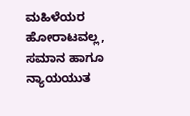ಮಹಿಳೆಯರ ಹೋರಾಟವಲ್ಲ, ಸಮಾನ ಹಾಗೂ ನ್ಯಾಯಯುತ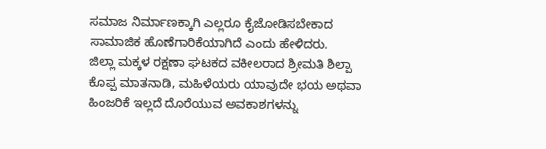ಸಮಾಜ ನಿರ್ಮಾಣಕ್ಕಾಗಿ ಎಲ್ಲರೂ ಕೈಜೋಡಿಸಬೇಕಾದ ಸಾಮಾಜಿಕ ಹೊಣೆಗಾರಿಕೆಯಾಗಿದೆ ಎಂದು ಹೇಳಿದರು.
ಜಿಲ್ಲಾ ಮಕ್ಕಳ ರಕ್ಷಣಾ ಘಟಕದ ವಕೀಲರಾದ ಶ್ರೀಮತಿ ಶಿಲ್ಪಾ ಕೊಪ್ಪ ಮಾತನಾಡಿ, ಮಹಿಳೆಯರು ಯಾವುದೇ ಭಯ ಅಥವಾ ಹಿಂಜರಿಕೆ ಇಲ್ಲದೆ ದೊರೆಯುವ ಅವಕಾಶಗಳನ್ನು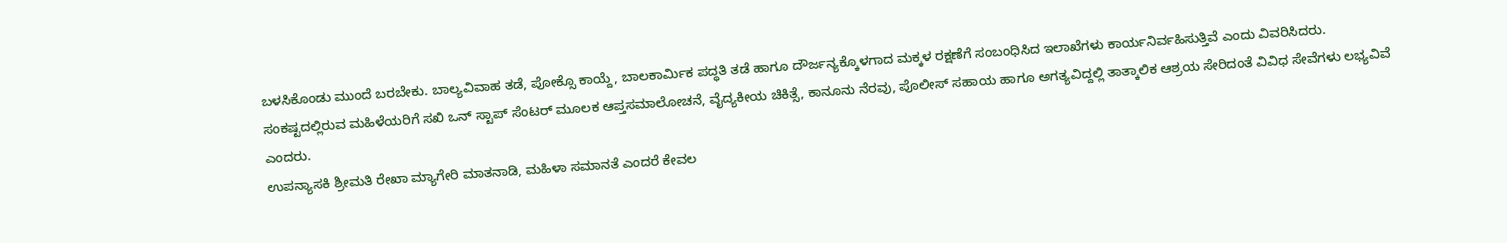ಬಳಸಿಕೊಂಡು ಮುಂದೆ ಬರಬೇಕು. ಬಾಲ್ಯವಿವಾಹ ತಡೆ, ಪೋಕ್ಸೊ ಕಾಯ್ದೆ, ಬಾಲಕಾರ್ಮಿಕ ಪದ್ಧತಿ ತಡೆ ಹಾಗೂ ದೌರ್ಜನ್ಯಕ್ಕೊಳಗಾದ ಮಕ್ಕಳ ರಕ್ಷಣೆಗೆ ಸಂಬಂಧಿಸಿದ ಇಲಾಖೆಗಳು ಕಾರ್ಯನಿರ್ವಹಿಸುತ್ತಿವೆ ಎಂದು ವಿವರಿಸಿದರು.
ಸಂಕಷ್ಟದಲ್ಲಿರುವ ಮಹಿಳೆಯರಿಗೆ ಸಖಿ ಒನ್ ಸ್ಟಾಪ್ ಸೆಂಟರ್ ಮೂಲಕ ಆಪ್ತಸಮಾಲೋಚನೆ, ವೈದ್ಯಕೀಯ ಚಿಕಿತ್ಸೆ, ಕಾನೂನು ನೆರವು, ಪೊಲೀಸ್ ಸಹಾಯ ಹಾಗೂ ಅಗತ್ಯವಿದ್ದಲ್ಲಿ ತಾತ್ಕಾಲಿಕ ಆಶ್ರಯ ಸೇರಿದಂತೆ ವಿವಿಧ ಸೇವೆಗಳು ಲಭ್ಯವಿವೆ ಎಂದರು.
ಉಪನ್ಯಾಸಕಿ ಶ್ರೀಮತಿ ರೇಖಾ ಮ್ಯಾಗೇರಿ ಮಾತನಾಡಿ, ಮಹಿಳಾ ಸಮಾನತೆ ಎಂದರೆ ಕೇವಲ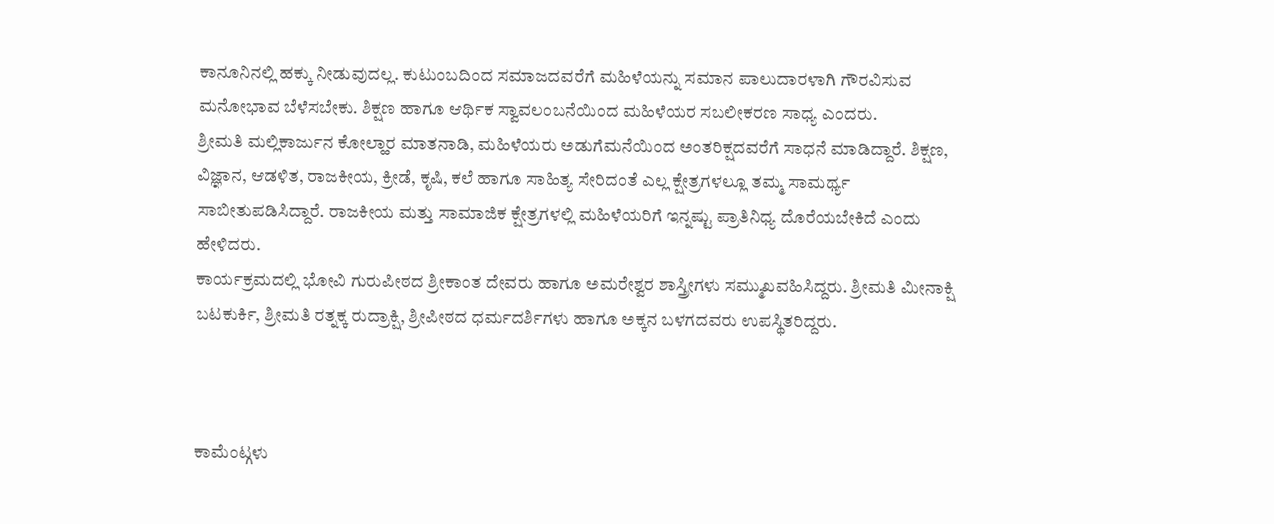ಕಾನೂನಿನಲ್ಲಿ ಹಕ್ಕು ನೀಡುವುದಲ್ಲ. ಕುಟುಂಬದಿಂದ ಸಮಾಜದವರೆಗೆ ಮಹಿಳೆಯನ್ನು ಸಮಾನ ಪಾಲುದಾರಳಾಗಿ ಗೌರವಿಸುವ ಮನೋಭಾವ ಬೆಳೆಸಬೇಕು. ಶಿಕ್ಷಣ ಹಾಗೂ ಆರ್ಥಿಕ ಸ್ವಾವಲಂಬನೆಯಿಂದ ಮಹಿಳೆಯರ ಸಬಲೀಕರಣ ಸಾಧ್ಯ ಎಂದರು.
ಶ್ರೀಮತಿ ಮಲ್ಲಿಕಾರ್ಜುನ ಕೋಲ್ಹಾರ ಮಾತನಾಡಿ, ಮಹಿಳೆಯರು ಅಡುಗೆಮನೆಯಿಂದ ಅಂತರಿಕ್ಷದವರೆಗೆ ಸಾಧನೆ ಮಾಡಿದ್ದಾರೆ. ಶಿಕ್ಷಣ, ವಿಜ್ಞಾನ, ಆಡಳಿತ, ರಾಜಕೀಯ, ಕ್ರೀಡೆ, ಕೃಷಿ, ಕಲೆ ಹಾಗೂ ಸಾಹಿತ್ಯ ಸೇರಿದಂತೆ ಎಲ್ಲ ಕ್ಷೇತ್ರಗಳಲ್ಲೂ ತಮ್ಮ ಸಾಮರ್ಥ್ಯ ಸಾಬೀತುಪಡಿಸಿದ್ದಾರೆ. ರಾಜಕೀಯ ಮತ್ತು ಸಾಮಾಜಿಕ ಕ್ಷೇತ್ರಗಳಲ್ಲಿ ಮಹಿಳೆಯರಿಗೆ ಇನ್ನಷ್ಟು ಪ್ರಾತಿನಿಧ್ಯ ದೊರೆಯಬೇಕಿದೆ ಎಂದು ಹೇಳಿದರು.
ಕಾರ್ಯಕ್ರಮದಲ್ಲಿ ಭೋವಿ ಗುರುಪೀಠದ ಶ್ರೀಕಾಂತ ದೇವರು ಹಾಗೂ ಅಮರೇಶ್ವರ ಶಾಸ್ತ್ರೀಗಳು ಸಮ್ಮುಖವಹಿಸಿದ್ದರು. ಶ್ರೀಮತಿ ಮೀನಾಕ್ಷಿ ಬಟಕುರ್ಕಿ, ಶ್ರೀಮತಿ ರತ್ನಕ್ಕ ರುದ್ರಾಕ್ಷಿ, ಶ್ರೀಪೀಠದ ಧರ್ಮದರ್ಶಿಗಳು ಹಾಗೂ ಅಕ್ಕನ ಬಳಗದವರು ಉಪಸ್ಥಿತರಿದ್ದರು.



ಕಾಮೆಂಟ್ಗಳು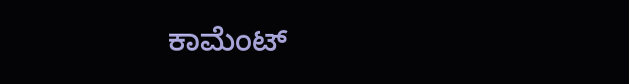ಕಾಮೆಂಟ್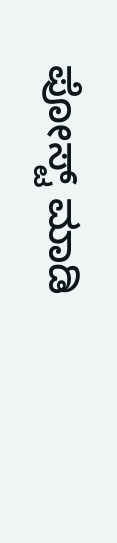ಪೋಸ್ಟ್ ಮಾಡಿ